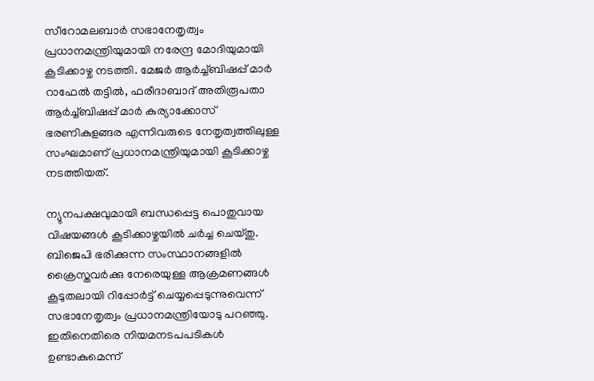സീറോമലബാർ സഭാനേതൃത്വം പ്രധാനമന്ത്രിയുമായി നരേന്ദ്ര മോദിയുമായി കൂടിക്കാഴ്ച നടത്തി. മേജര്‍ ആര്‍ച്ച്ബിഷപ്പ് മാര്‍ റാഫേല്‍ തട്ടില്‍, ഫരീദാബാദ് അതിരൂപതാ ആര്‍ച്ച്ബിഷപ്പ് മാര്‍ കുര്യാക്കോസ് ഭരണികുളങ്ങര എന്നിവരുടെ നേതൃത്വത്തിലുള്ള സംഘമാണ് പ്രധാനമന്ത്രിയുമായി കൂടിക്കാഴ്ച നടത്തിയത്.

ന്യുനപക്ഷവുമായി ബന്ധപ്പെട്ട പൊതുവായ വിഷയങ്ങൾ കൂടിക്കാഴ്ചയിൽ ചർച്ച ചെയ്തു. ബിജെപി ഭരിക്കുന്ന സംസ്ഥാനങ്ങളിൽ ക്രൈസ്തവർക്കു നേരെയുള്ള ആക്രമണങ്ങൾ കൂടുതലായി റിപ്പോർട്ട് ചെയ്യപ്പെടുന്നുവെന്ന് സഭാനേതൃത്വം പ്രധാനമന്ത്രിയോടു പറഞ്ഞു. ഇതിനെതിരെ നിയമനടപപടികൾ ഉണ്ടാകുമെന്ന്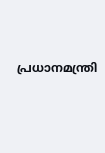പ്രധാനമന്ത്രി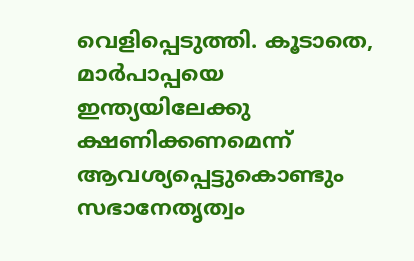വെളിപ്പെടുത്തി. കൂടാതെ, മാർപാപ്പയെ ഇന്ത്യയിലേക്കു ക്ഷണിക്കണമെന്ന് ആവശ്യപ്പെട്ടുകൊണ്ടും  സഭാനേതൃത്വം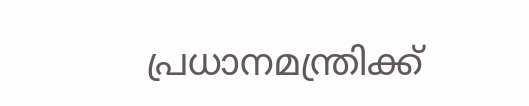പ്രധാനമന്ത്രിക്ക്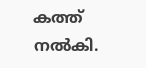കത്ത് നൽകി.